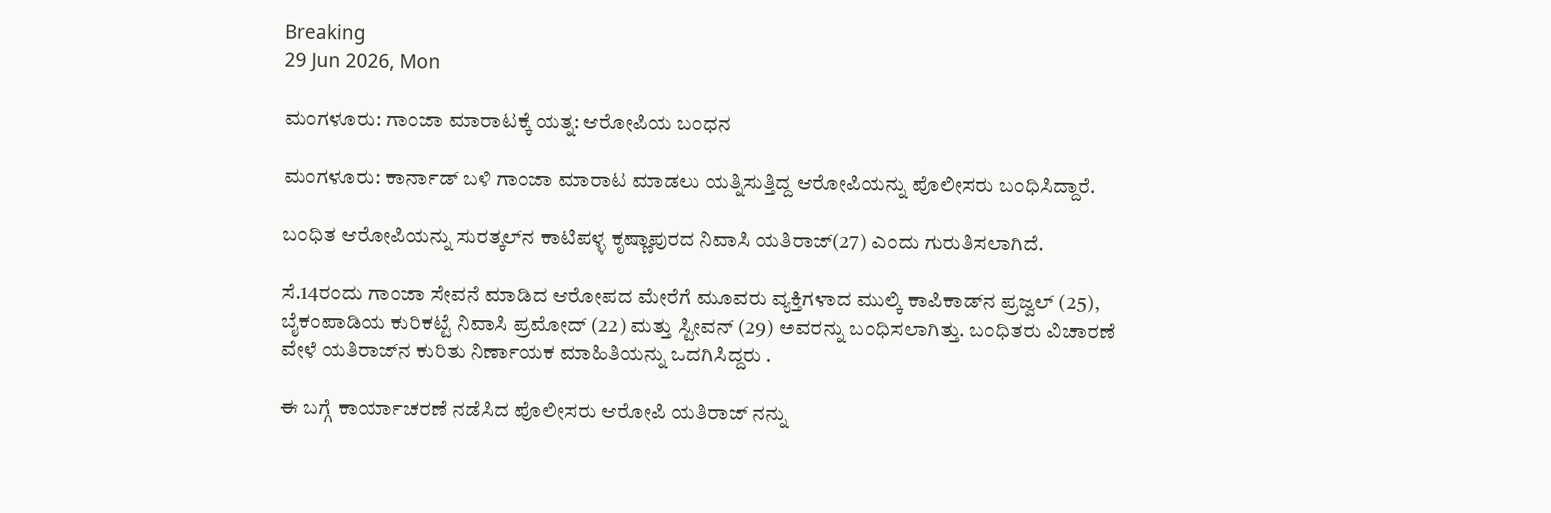Breaking
29 Jun 2026, Mon

ಮಂಗಳೂರು: ಗಾಂಜಾ ಮಾರಾಟಕ್ಕೆ ಯತ್ನ: ಆರೋಪಿಯ ಬಂಧನ

ಮಂಗಳೂರು: ಕಾರ್ನಾಡ್ ಬಳಿ ಗಾಂಜಾ ಮಾರಾಟ ಮಾಡಲು ಯತ್ನಿಸುತ್ತಿದ್ದ ಆರೋಪಿಯನ್ನು ಪೊಲೀಸರು ಬಂಧಿಸಿದ್ದಾರೆ.

ಬಂಧಿತ ಆರೋಪಿಯನ್ನು ಸುರತ್ಕಲ್‌ನ ಕಾಟಿಪಳ್ಳ ಕೃಷ್ಣಾಪುರದ ನಿವಾಸಿ ಯತಿರಾಜ್(27) ಎಂದು ಗುರುತಿಸಲಾಗಿದೆ.

ಸೆ.14ರಂದು ಗಾಂಜಾ ಸೇವನೆ ಮಾಡಿದ ಆರೋಪದ ಮೇರೆಗೆ ಮೂವರು ವ್ಯಕ್ತಿಗಳಾದ ಮುಲ್ಕಿ ಕಾಪಿಕಾಡ್‌ನ ಪ್ರಜ್ವಲ್ (25), ಬೈಕಂಪಾಡಿಯ ಕುರಿಕಟ್ಟೆ ನಿವಾಸಿ ಪ್ರಮೋದ್ (22) ಮತ್ತು ಸ್ಟೀವನ್ (29) ಅವರನ್ನು ಬಂಧಿಸಲಾಗಿತ್ತು. ಬಂಧಿತರು ವಿಚಾರಣೆ ವೇಳೆ ಯತಿರಾಜ್‌ನ ಕುರಿತು ನಿರ್ಣಾಯಕ ಮಾಹಿತಿಯನ್ನು ಒದಗಿಸಿದ್ದರು .

ಈ ಬಗ್ಗೆ ಕಾರ್ಯಾಚರಣೆ ನಡೆಸಿದ ಪೊಲೀಸರು ಆರೋಪಿ ಯತಿರಾಜ್ ನನ್ನು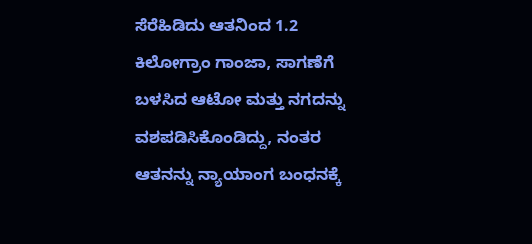ಸೆರೆಹಿಡಿದು ಆತನಿಂದ 1.2 ಕಿಲೋಗ್ರಾಂ ಗಾಂಜಾ, ಸಾಗಣೆಗೆ ಬಳಸಿದ ಆಟೋ ಮತ್ತು ನಗದನ್ನು ವಶಪಡಿಸಿಕೊಂಡಿದ್ದು, ನಂತರ ಆತನನ್ನು ನ್ಯಾಯಾಂಗ ಬಂಧನಕ್ಕೆ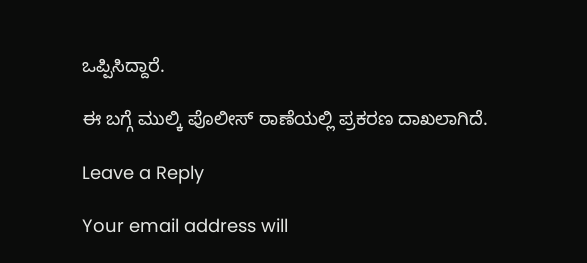ಒಪ್ಪಿಸಿದ್ದಾರೆ.

ಈ ಬಗ್ಗೆ ಮುಲ್ಕಿ ಪೊಲೀಸ್ ಠಾಣೆಯಲ್ಲಿ ಪ್ರಕರಣ ದಾಖಲಾಗಿದೆ.

Leave a Reply

Your email address will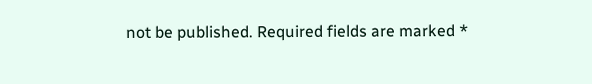not be published. Required fields are marked *